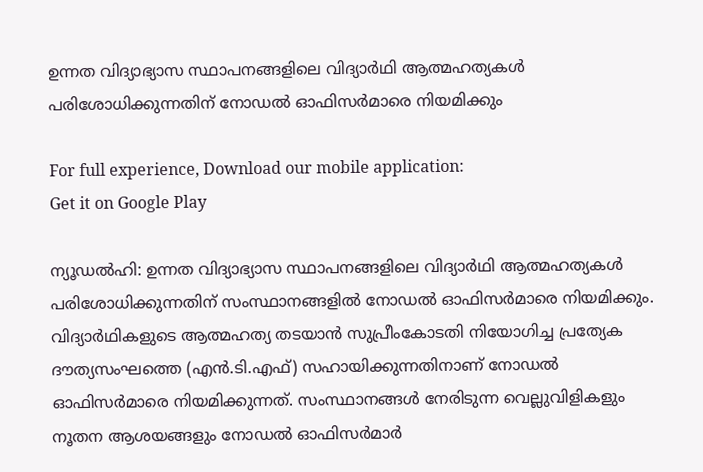ഉന്നത വിദ്യാഭ്യാസ സ്ഥാപനങ്ങളിലെ വിദ്യാർഥി ആത്മഹത്യകൾ പരിശോധിക്കുന്നതിന് നോഡൽ ഓഫിസർമാരെ നിയമിക്കും

For full experience, Download our mobile application:
Get it on Google Play

ന്യൂഡൽഹി: ഉന്നത വിദ്യാഭ്യാസ സ്ഥാപനങ്ങളിലെ വിദ്യാർഥി ആത്മഹത്യകൾ പരിശോധിക്കുന്നതിന് സംസ്ഥാനങ്ങളിൽ നോഡൽ ഓഫിസർമാരെ നിയമിക്കും. വിദ്യാർഥികളുടെ ആത്മഹത്യ തടയാൻ സുപ്രീംകോടതി നിയോഗിച്ച പ്രത്യേക ദൗത്യസംഘത്തെ (എൻ.ടി.എഫ്) സഹായിക്കുന്നതിനാണ് നോഡൽ ഓഫിസർമാരെ നിയമിക്കുന്നത്. സംസ്ഥാനങ്ങൾ നേരിടുന്ന വെല്ലുവിളികളും നൂതന ആശയങ്ങളും നോഡൽ ഓഫിസർമാർ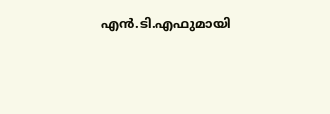എൻ.ടി.എഫുമായി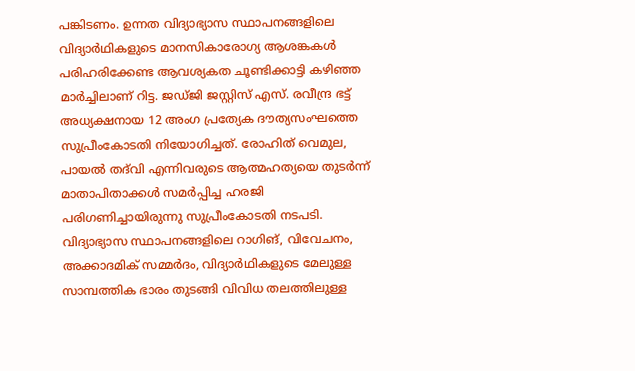പങ്കിടണം. ഉന്നത വിദ്യാഭ്യാസ സ്ഥാപനങ്ങളിലെ വിദ്യാർഥികളുടെ മാനസികാരോഗ്യ ആശങ്കകൾ പരിഹരിക്കേണ്ട ആവശ്യകത ചൂണ്ടിക്കാട്ടി കഴിഞ്ഞ മാർച്ചിലാണ് റിട്ട. ജഡ്ജി ജസ്റ്റിസ് എസ്. രവീന്ദ്ര ഭട്ട് അധ്യക്ഷനായ 12 അംഗ പ്രത്യേക ദൗത്യസംഘത്തെ സുപ്രീംകോടതി നിയോഗിച്ചത്. രോഹിത് വെമുല, പായൽ തദ്‌വി എന്നിവരുടെ ആത്മഹത്യയെ തുടർന്ന് മാതാപിതാക്കൾ സമർപ്പിച്ച ഹരജി പരിഗണിച്ചായിരുന്നു സുപ്രീംകോടതി നടപടി. വിദ്യാഭ്യാസ സ്ഥാപനങ്ങളിലെ റാഗിങ്, വിവേചനം, അക്കാദമിക് സമ്മർദം, വിദ്യാർഥികളുടെ മേലുള്ള സാമ്പത്തിക ഭാരം തുടങ്ങി വിവിധ തലത്തിലുള്ള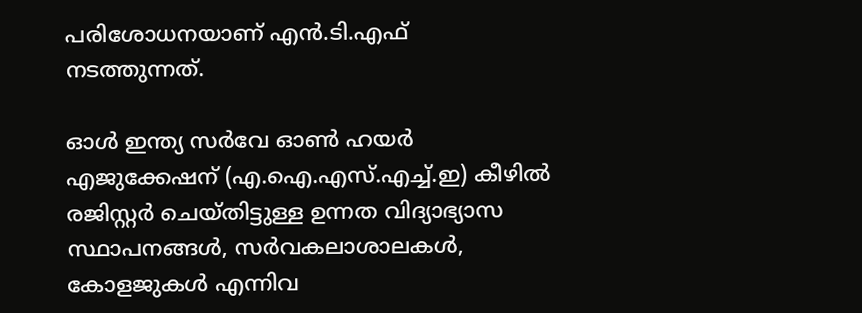പരിശോധനയാണ് എൻ.ടി.എഫ് നടത്തുന്നത്.

ഓൾ ഇന്ത്യ സർവേ ഓൺ ഹയർ എജുക്കേഷന് (എ.ഐ.എസ്.എച്ച്.ഇ) കീഴിൽ രജിസ്റ്റർ ചെയ്തിട്ടുള്ള ഉന്നത വിദ്യാഭ്യാസ സ്ഥാപനങ്ങൾ, സർവകലാശാലകൾ, കോളജുകൾ എന്നിവ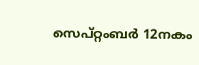സെപ്റ്റംബർ 12നകം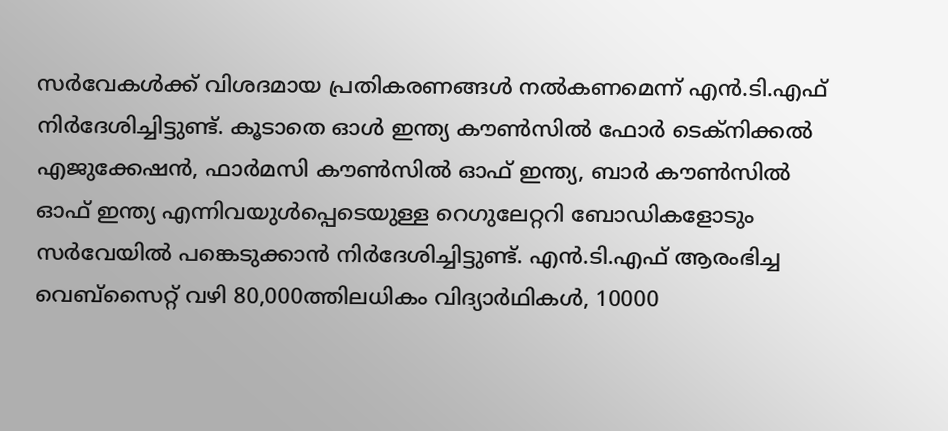സർവേകൾക്ക് വിശദമായ പ്രതികരണങ്ങൾ നൽകണമെന്ന് എൻ.ടി.എഫ് നിർദേശിച്ചിട്ടുണ്ട്. കൂടാതെ ഓൾ ഇന്ത്യ കൗൺസിൽ ഫോർ ടെക്നിക്കൽ എജുക്കേഷൻ, ഫാർമസി കൗൺസിൽ ഓഫ് ഇന്ത്യ, ബാർ കൗൺസിൽ ഓഫ് ഇന്ത്യ എന്നിവയുൾപ്പെടെയുള്ള റെഗുലേറ്ററി ബോഡികളോടും സർവേയിൽ പങ്കെടുക്കാൻ നിർദേശിച്ചിട്ടുണ്ട്. എൻ.ടി.എഫ് ആരംഭിച്ച വെബ്‌സൈറ്റ് വഴി 80,000ത്തിലധികം വിദ്യാർഥികൾ, 10000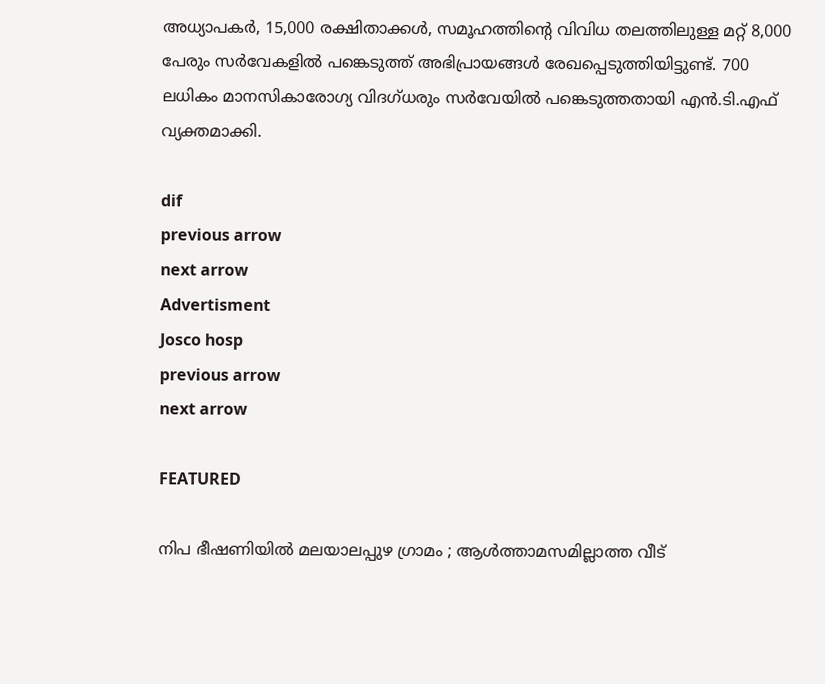അധ്യാപകർ, 15,000 രക്ഷിതാക്കൾ, സമൂഹത്തിന്റെ വിവിധ തലത്തിലുള്ള മറ്റ് 8,000 പേരും സർവേകളിൽ പങ്കെടുത്ത് അഭിപ്രായങ്ങൾ രേഖപ്പെടുത്തിയിട്ടുണ്ട്. 700 ലധികം മാനസികാരോഗ്യ വിദഗ്ധരും സർവേയിൽ പങ്കെടുത്തതായി എൻ.ടി.എഫ് വ്യക്തമാക്കി.

dif
previous arrow
next arrow
Advertisment
Josco hosp
previous arrow
next arrow

FEATURED

നിപ ഭീഷണിയില്‍ മലയാലപ്പുഴ ഗ്രാമം ; ആള്‍ത്താമസമില്ലാത്ത വീട്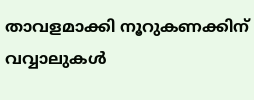താവളമാക്കി നൂറുകണക്കിന് വവ്വാലുകള്‍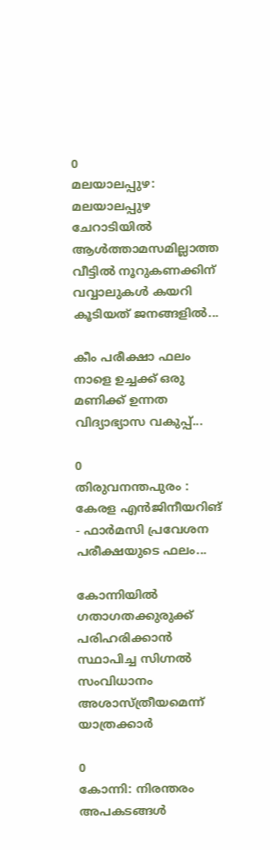0
മലയാലപ്പുഴ: മലയാലപ്പുഴ ചേറാടിയില്‍ ആള്‍ത്താമസമില്ലാത്ത വീട്ടില്‍ നൂറുകണക്കിന് വവ്വാലുകള്‍ കയറി കൂടിയത് ജനങ്ങളില്‍...

കീം പരീക്ഷാ ഫലം നാളെ ഉച്ചക്ക് ഒരു മണിക്ക് ഉന്നത വിദ്യാഭ്യാസ വകുപ്പ്...

0
തിരുവനന്തപുരം : കേരള എൻജിനീയറിങ് - ഫാർമസി പ്രവേശന പരീക്ഷയുടെ ഫലം...

കോന്നിയില്‍ ഗതാഗതക്കുരുക്ക് പരിഹരിക്കാന്‍ സ്ഥാപിച്ച സിഗ്നല്‍ സംവിധാനം അശാസ്ത്രീയമെന്ന് യാത്രക്കാര്‍

0
കോന്നി: നിരന്തരം അപകടങ്ങള്‍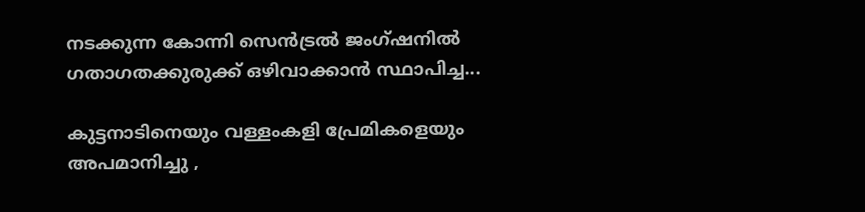നടക്കുന്ന കോന്നി സെന്‍ട്രല്‍ ജംഗ്ഷനില്‍ ഗതാഗതക്കുരുക്ക് ഒഴിവാക്കാന്‍ സ്ഥാപിച്ച...

കുട്ടനാടിനെയും വള്ളംകളി പ്രേമികളെയും അപമാനിച്ചു ,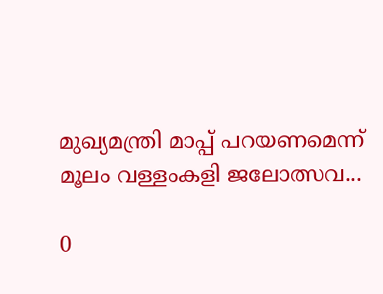മുഖ്യമന്ത്രി മാപ്പ് പറയണമെന്ന് മൂലം വള്ളംകളി ജലോത്സവ...

0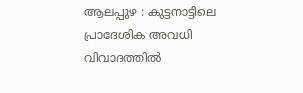ആലപ്പുഴ : കുട്ടനാട്ടിലെ പ്രാദേശിക അവധി വിവാദത്തിൽ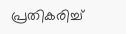പ്രതികരിച്ച്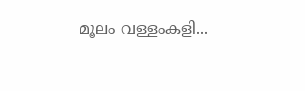മൂലം വള്ളംകളി...